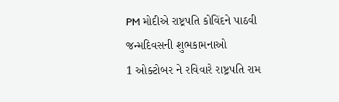PM મોદીએ રાષ્ટ્રપતિ કોવિંદને પાઠવી જન્મદિવસની શુભકામનાઓ
1 ઓક્ટોબર ને રવિવારે રાષ્ટ્રપતિ રામ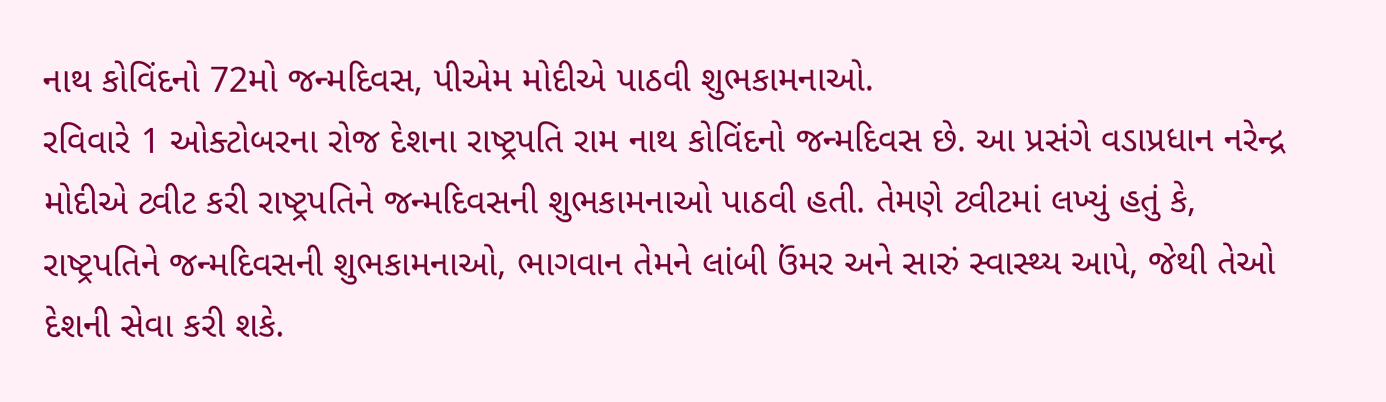નાથ કોવિંદનો 72મો જન્મદિવસ, પીએમ મોદીએ પાઠવી શુભકામનાઓ.
રવિવારે 1 ઓક્ટોબરના રોજ દેશના રાષ્ટ્રપતિ રામ નાથ કોવિંદનો જન્મદિવસ છે. આ પ્રસંગે વડાપ્રધાન નરેન્દ્ર મોદીએ ટ્વીટ કરી રાષ્ટ્રપતિને જન્મદિવસની શુભકામનાઓ પાઠવી હતી. તેમણે ટ્વીટમાં લખ્યું હતું કે, રાષ્ટ્રપતિને જન્મદિવસની શુભકામનાઓ, ભાગવાન તેમને લાંબી ઉંમર અને સારું સ્વાસ્થ્ય આપે, જેથી તેઓ દેશની સેવા કરી શકે.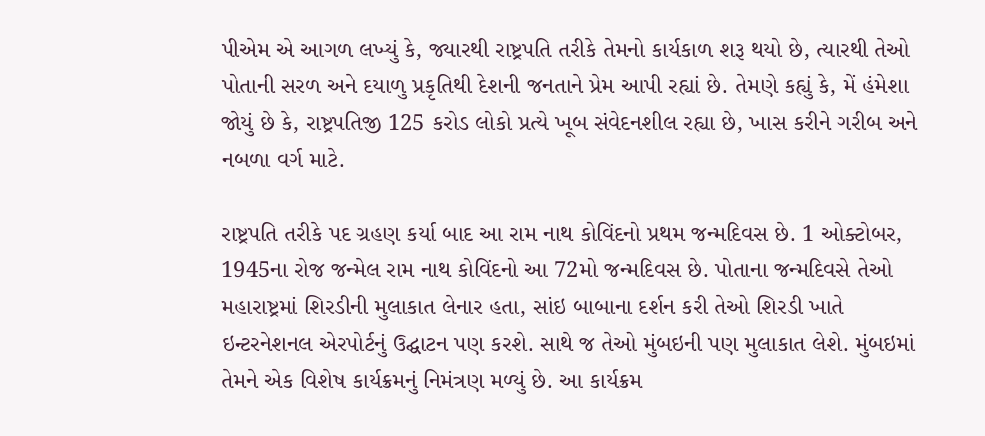પીએમ એ આગળ લખ્યું કે, જ્યારથી રાષ્ટ્રપતિ તરીકે તેમનો કાર્યકાળ શરૂ થયો છે, ત્યારથી તેઓ પોતાની સરળ અને દયાળુ પ્રકૃતિથી દેશની જનતાને પ્રેમ આપી રહ્યાં છે. તેમણે કહ્યું કે, મેં હંમેશા જોયું છે કે, રાષ્ટ્રપતિજી 125 કરોડ લોકો પ્રત્યે ખૂબ સંવેદનશીલ રહ્યા છે, ખાસ કરીને ગરીબ અને નબળા વર્ગ માટે.

રાષ્ટ્રપતિ તરીકે પદ ગ્રહણ કર્યા બાદ આ રામ નાથ કોવિંદનો પ્રથમ જન્મદિવસ છે. 1 ઓક્ટોબર, 1945ના રોજ જન્મેલ રામ નાથ કોવિંદનો આ 72મો જન્મદિવસ છે. પોતાના જન્મદિવસે તેઓ મહારાષ્ટ્રમાં શિરડીની મુલાકાત લેનાર હતા, સાંઇ બાબાના દર્શન કરી તેઓ શિરડી ખાતે ઇન્ટરનેશનલ એરપોર્ટનું ઉદ્ઘાટન પણ કરશે. સાથે જ તેઓ મુંબઇની પણ મુલાકાત લેશે. મુંબઇમાં તેમને એક વિશેષ કાર્યક્રમનું નિમંત્રણ મળ્યું છે. આ કાર્યક્રમ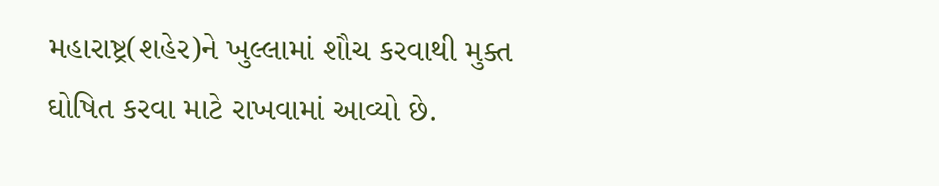મહારાષ્ટ્ર(શહેર)ને ખુલ્લામાં શૌચ કરવાથી મુક્ત ઘોષિત કરવા માટે રાખવામાં આવ્યો છે.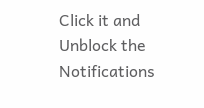Click it and Unblock the Notifications